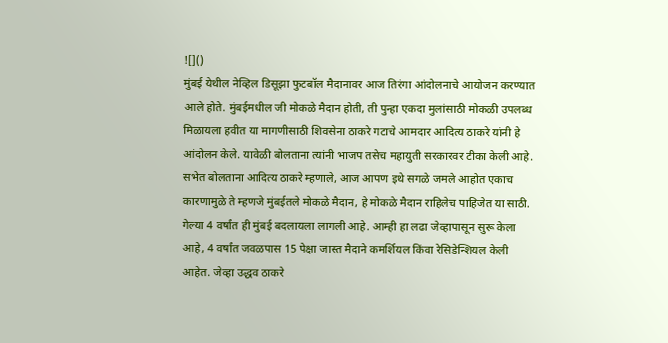![]()
मुंबई येथील नेव्हिल डिसूझा फुटबॉल मैदानावर आज तिरंगा आंदोलनाचे आयोजन करण्यात आले होते. मुंबईमधील जी मोकळे मैदान होती, ती पुन्हा एकदा मुलांसाठी मोकळी उपलब्ध मिळायला हवीत या मागणीसाठी शिवसेना ठाकरे गटाचे आमदार आदित्य ठाकरे यांनी हे आंदोलन केले. यावेळी बोलताना त्यांनी भाजप तसेच महायुती सरकारवर टीका केली आहे. सभेत बोलताना आदित्य ठाकरे म्हणाले, आज आपण इथे सगळे जमले आहोत एकाच कारणामुळे ते म्हणजे मुंबईतले मोकळे मैदान, हे मोकळे मैदान राहिलेच पाहिजेत या साठी. गेल्या 4 वर्षांत ही मुंबई बदलायला लागली आहे. आम्ही हा लढा जेव्हापासून सुरू केला आहे, 4 वर्षांत जवळपास 15 पेक्षा जास्त मैदाने कमर्शियल किंवा रेसिडेन्शियल केली आहेत. जेव्हा उद्धव ठाकरे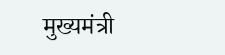मुख्यमंत्री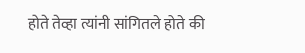होते तेव्हा त्यांनी सांगितले होते की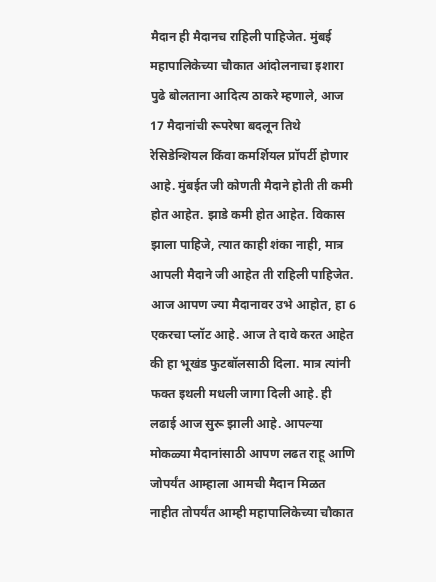मैदान ही मैदानच राहिली पाहिजेत. मुंबई महापालिकेच्या चौकात आंदोलनाचा इशारा पुढे बोलताना आदित्य ठाकरे म्हणाले, आज 17 मैदानांची रूपरेषा बदलून तिथे रेसिडेन्शियल किंवा कमर्शियल प्रॉपर्टी होणार आहे. मुंबईत जी कोणती मैदाने होती ती कमी होत आहेत. झाडे कमी होत आहेत. विकास झाला पाहिजे, त्यात काही शंका नाही, मात्र आपली मैदाने जी आहेत ती राहिली पाहिजेत. आज आपण ज्या मैदानावर उभे आहोत, हा 6 एकरचा प्लॉट आहे. आज ते दावे करत आहेत की हा भूखंड फुटबॉलसाठी दिला. मात्र त्यांनी फक्त इथली मधली जागा दिली आहे. ही लढाई आज सुरू झाली आहे. आपल्या मोकळ्या मैदानांसाठी आपण लढत राहू आणि जोपर्यंत आम्हाला आमची मैदान मिळत नाहीत तोपर्यंत आम्ही महापालिकेच्या चौकात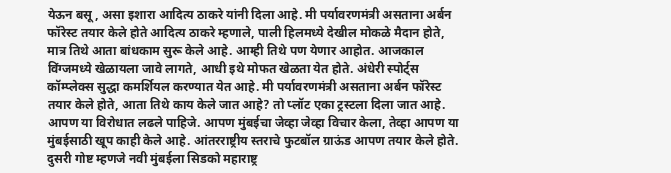येऊन बसू, असा इशारा आदित्य ठाकरे यांनी दिला आहे. मी पर्यावरणमंत्री असताना अर्बन फॉरेस्ट तयार केले होते आदित्य ठाकरे म्हणाले, पाली हिलमध्ये देखील मोकळे मैदान होते, मात्र तिथे आता बांधकाम सुरू केले आहे. आम्ही तिथे पण येणार आहोत. आजकाल विंग्जमध्ये खेळायला जावे लागते, आधी इथे मोफत खेळता येत होते. अंधेरी स्पोर्ट्स कॉम्प्लेक्स सुद्धा कमर्शियल करण्यात येत आहे. मी पर्यावरणमंत्री असताना अर्बन फॉरेस्ट तयार केले होते, आता तिथे काय केले जात आहे? तो प्लॉट एका ट्रस्टला दिला जात आहे. आपण या विरोधात लढले पाहिजे. आपण मुंबईचा जेव्हा जेव्हा विचार केला, तेव्हा आपण या मुंबईसाठी खूप काही केले आहे. आंतरराष्ट्रीय स्तराचे फुटबॉल ग्राऊंड आपण तयार केले होते. दुसरी गोष्ट म्हणजे नवी मुंबईला सिडको महाराष्ट्र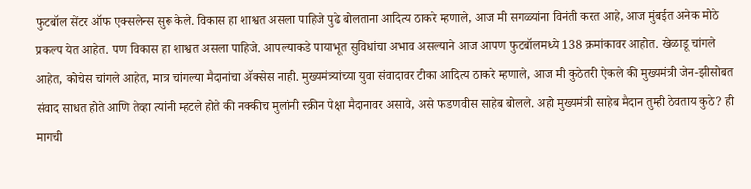फुटबॉल सेंटर ऑफ एक्सलेन्स सुरू केले. विकास हा शाश्वत असला पाहिजे पुढे बोलताना आदित्य ठाकरे म्हणाले, आज मी सगळ्यांना विनंती करत आहे, आज मुंबईत अनेक मोठे प्रकल्प येत आहेत. पण विकास हा शाश्वत असला पाहिजे. आपल्याकडे पायाभूत सुविधांचा अभाव असल्याने आज आपण फुटबॉलमध्ये 138 क्रमांकावर आहोत. खेळाडू चांगले आहेत, कोचेस चांगले आहेत, मात्र चांगल्या मैदानांचा ॲक्सेस नाही. मुख्यमंत्र्यांच्या युवा संवादावर टीका आदित्य ठाकरे म्हणाले, आज मी कुठेतरी ऐकले की मुख्यमंत्री जेन-झीसोबत संवाद साधत होते आणि तेव्हा त्यांनी म्हटले होते की नक्कीच मुलांनी स्क्रीन पेक्षा मैदानावर असावे, असे फडणवीस साहेब बोलले. अहो मुख्यमंत्री साहेब मैदान तुम्ही ठेवताय कुठे? ही मागची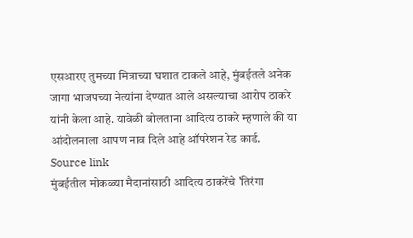एसआरए तुमच्या मित्राच्या घशात टाकले आहे, मुंबईतले अनेक जागा भाजपच्या नेत्यांना देण्यात आले असल्याचा आरोप ठाकरे यांनी केला आहे. यावेळी बोलताना आदित्य ठाकरे म्हणाले की या आंदोलनाला आपण नाव दिले आहे ऑपरेशन रेड कार्ड.
Source link
मुंबईतील मोकळ्या मैदानांसाठी आदित्य ठाकरेंचे 'तिरंगा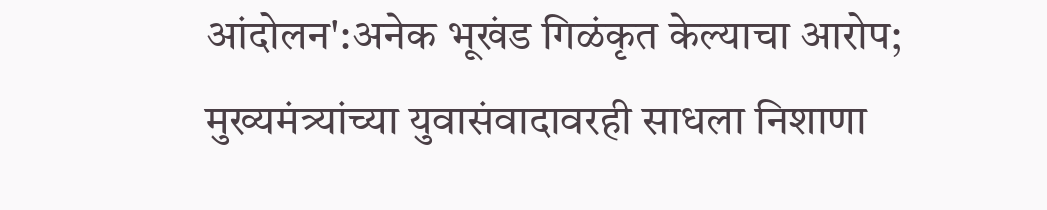आंदोलन':अनेक भूखंड गिळंकृत केल्याचा आरोप; मुख्यमंत्र्यांच्या युवासंवादावरही साधला निशाणा